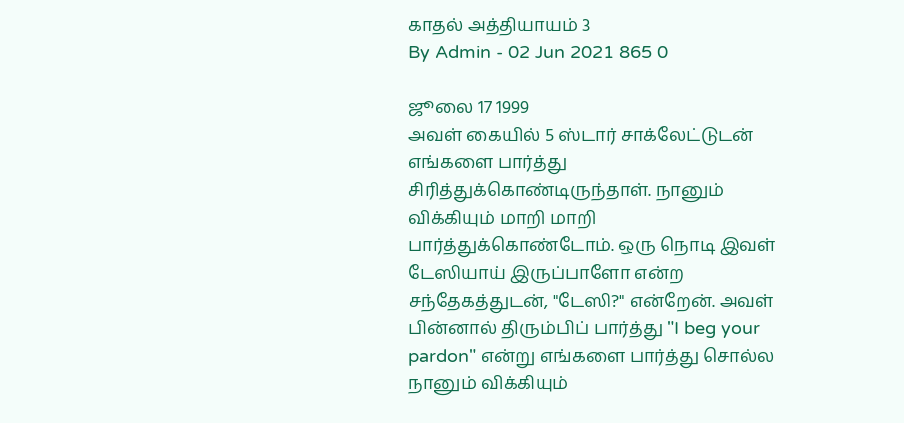காதல் அத்தியாயம் 3
By Admin - 02 Jun 2021 865 0

ஜூலை 17 1999
அவள் கையில் 5 ஸ்டார் சாக்லேட்டுடன் எங்களை பார்த்து சிரித்துக்கொண்டிருந்தாள். நானும் விக்கியும் மாறி மாறி பார்த்துக்கொண்டோம். ஒரு நொடி இவள் டேஸியாய் இருப்பாளோ என்ற சந்தேகத்துடன், "டேஸி?" என்றேன். அவள் பின்னால் திரும்பிப் பார்த்து "I beg your pardon" என்று எங்களை பார்த்து சொல்ல நானும் விக்கியும்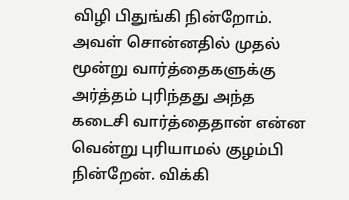விழி பிதுங்கி நின்றோம். அவள் சொன்னதில் முதல் மூன்று வார்த்தைகளுக்கு அர்த்தம் புரிந்தது அந்த கடைசி வார்த்தைதான் என்ன வென்று புரியாமல் குழம்பி நின்றேன். விக்கி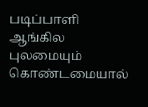படிப்பாளி ஆங்கில புலமையும் கொண்டமையால்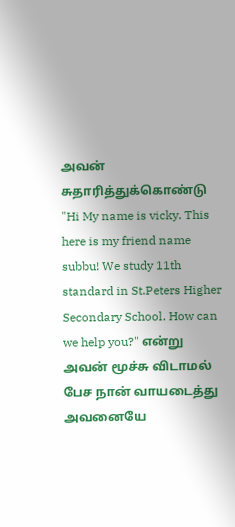அவன் சுதாரித்துக்கொண்டு "Hi My name is vicky. This here is my friend name subbu! We study 11th standard in St.Peters Higher Secondary School. How can we help you?" என்று அவன் மூச்சு விடாமல் பேச நான் வாயடைத்து அவனையே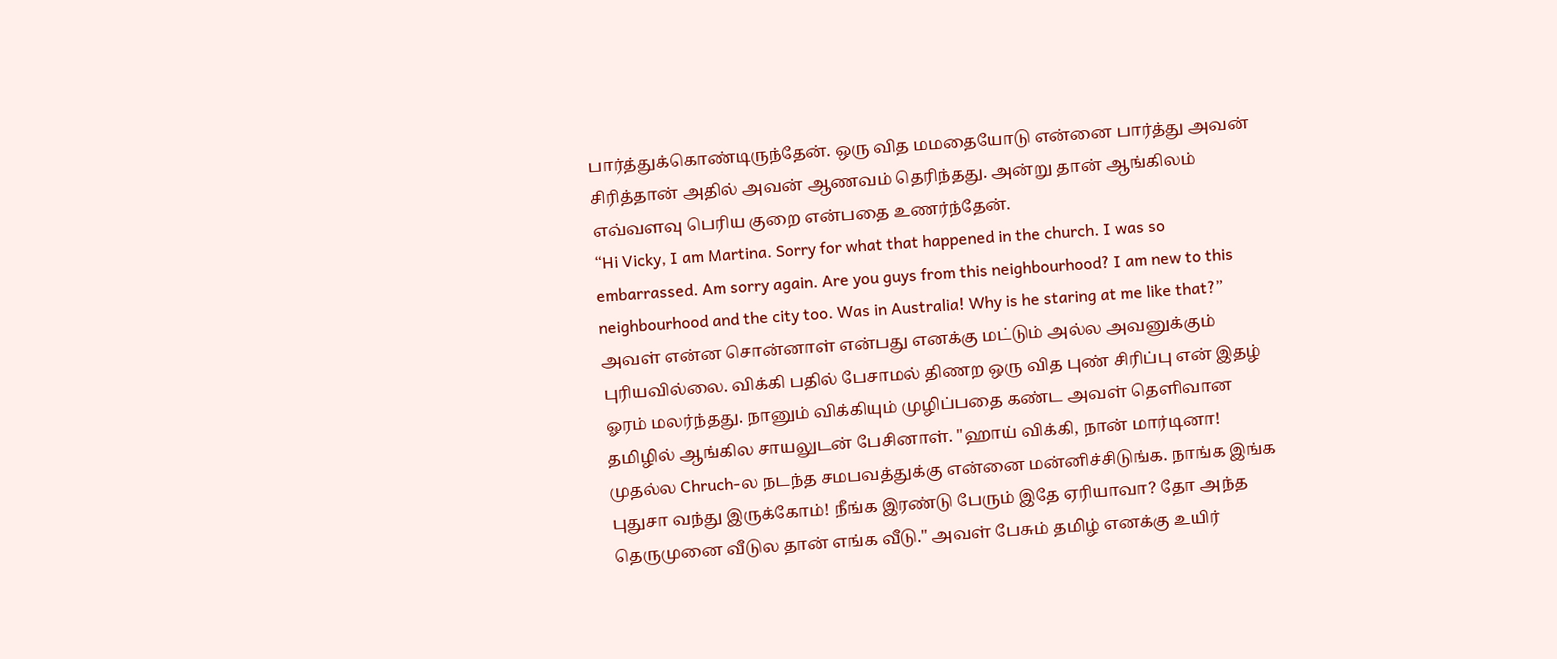பார்த்துக்கொண்டிருந்தேன். ஒரு வித மமதையோடு என்னை பார்த்து அவன் சிரித்தான் அதில் அவன் ஆணவம் தெரிந்தது. அன்று தான் ஆங்கிலம் எவ்வளவு பெரிய குறை என்பதை உணர்ந்தேன்.
“Hi Vicky, I am Martina. Sorry for what that happened in the church. I was so embarrassed. Am sorry again. Are you guys from this neighbourhood? I am new to this neighbourhood and the city too. Was in Australia! Why is he staring at me like that?” அவள் என்ன சொன்னாள் என்பது எனக்கு மட்டும் அல்ல அவனுக்கும் புரியவில்லை. விக்கி பதில் பேசாமல் திணற ஒரு வித புண் சிரிப்பு என் இதழ் ஓரம் மலர்ந்தது. நானும் விக்கியும் முழிப்பதை கண்ட அவள் தெளிவான தமிழில் ஆங்கில சாயலுடன் பேசினாள். "ஹாய் விக்கி, நான் மார்டினா! முதல்ல Chruch-ல நடந்த சமபவத்துக்கு என்னை மன்னிச்சிடுங்க. நாங்க இங்க புதுசா வந்து இருக்கோம்! நீங்க இரண்டு பேரும் இதே ஏரியாவா? தோ அந்த தெருமுனை வீடுல தான் எங்க வீடு." அவள் பேசும் தமிழ் எனக்கு உயிர்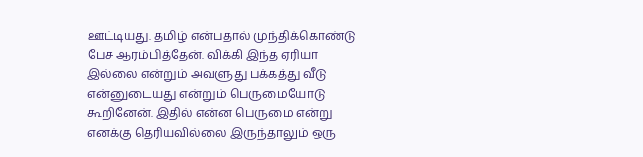ஊட்டியது. தமிழ் என்பதால் முந்திக்கொண்டு பேச ஆரம்பித்தேன். விக்கி இந்த ஏரியா இல்லை என்றும் அவளுது பக்கத்து வீடு என்னுடையது என்றும் பெருமையோடு கூறினேன். இதில் என்ன பெருமை என்று எனக்கு தெரியவில்லை இருந்தாலும் ஒரு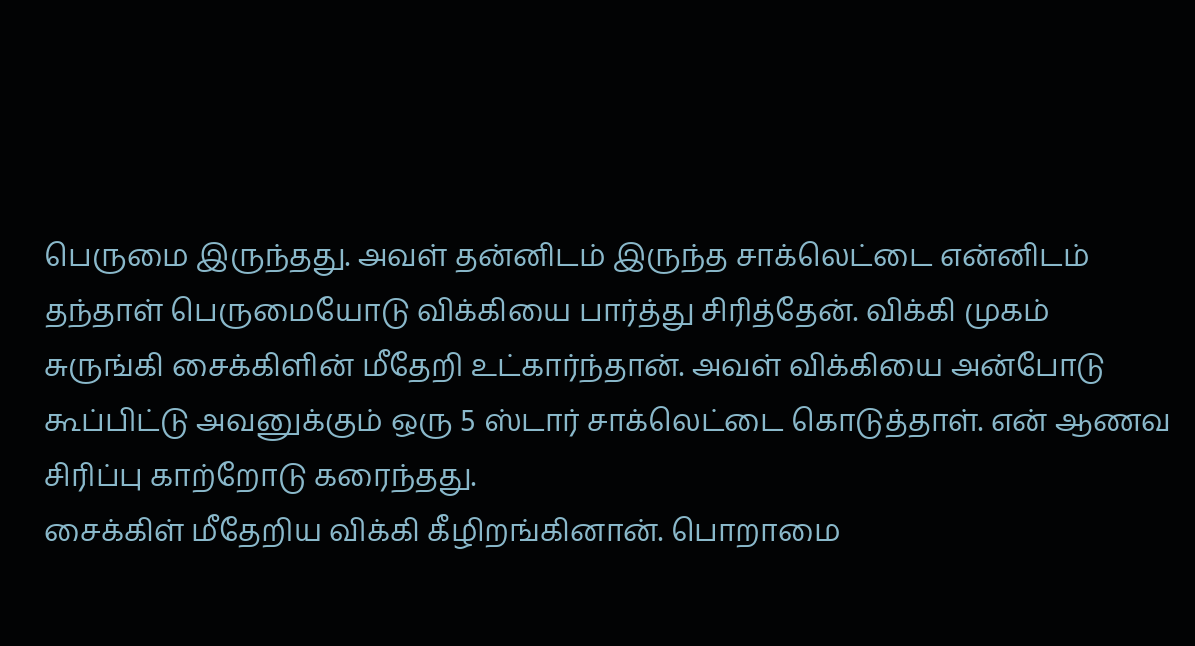பெருமை இருந்தது. அவள் தன்னிடம் இருந்த சாக்லெட்டை என்னிடம் தந்தாள் பெருமையோடு விக்கியை பார்த்து சிரித்தேன். விக்கி முகம் சுருங்கி சைக்கிளின் மீதேறி உட்கார்ந்தான். அவள் விக்கியை அன்போடு கூப்பிட்டு அவனுக்கும் ஒரு 5 ஸ்டார் சாக்லெட்டை கொடுத்தாள். என் ஆணவ சிரிப்பு காற்றோடு கரைந்தது.
சைக்கிள் மீதேறிய விக்கி கீழிறங்கினான். பொறாமை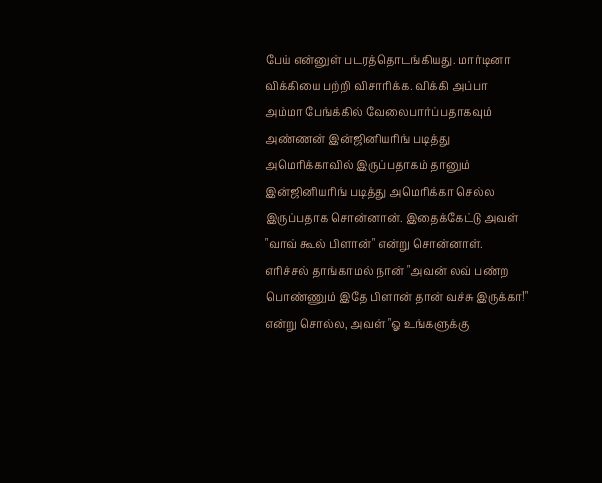பேய் என்னுள் படரத்தொடங்கியது. மார்டினா விக்கியை பற்றி விசாரிக்க. விக்கி அப்பா அம்மா பேங்க்கில் வேலைபார்ப்பதாகவும் அண்ணன் இன்ஜினியரிங் படித்து அமெரிக்காவில் இருப்பதாகம் தானும் இன்ஜினியரிங் படித்து அமெரிக்கா செல்ல இருப்பதாக சொன்னான். இதைக்கேட்டு அவள் "வாவ் கூல் பிளான்" என்று சொன்னாள். எரிச்சல் தாங்காமல் நான் "அவன் லவ் பண்ற பொண்ணும் இதே பிளான் தான் வச்சு இருக்கா!" என்று சொல்ல, அவள் "ஓ உங்களுக்கு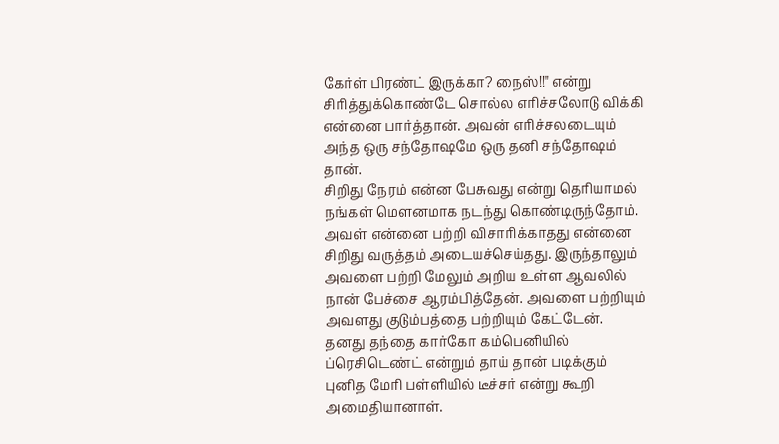கேர்ள் பிரண்ட் இருக்கா? நைஸ்!!" என்று சிரித்துக்கொண்டே சொல்ல எரிச்சலோடு விக்கி என்னை பார்த்தான். அவன் எரிச்சலடையும் அந்த ஒரு சந்தோஷமே ஒரு தனி சந்தோஷம் தான்.
சிறிது நேரம் என்ன பேசுவது என்று தெரியாமல் நங்கள் மௌனமாக நடந்து கொண்டிருந்தோம். அவள் என்னை பற்றி விசாரிக்காதது என்னை சிறிது வருத்தம் அடையச்செய்தது. இருந்தாலும் அவளை பற்றி மேலும் அறிய உள்ள ஆவலில் நான் பேச்சை ஆரம்பித்தேன். அவளை பற்றியும் அவளது குடும்பத்தை பற்றியும் கேட்டேன். தனது தந்தை கார்கோ கம்பெனியில் ப்ரெசிடெண்ட் என்றும் தாய் தான் படிக்கும் புனித மேரி பள்ளியில் டீச்சர் என்று கூறி அமைதியானாள்.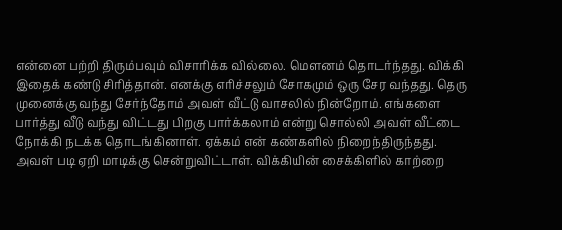என்னை பற்றி திரும்பவும் விசாரிக்க வில்லை. மௌனம் தொடர்ந்தது. விக்கி இதைக் கண்டு சிரித்தான். எனக்கு எரிச்சலும் சோகமும் ஒரு சேர வந்தது. தெரு முனைக்கு வந்து சேர்ந்தோம் அவள் வீட்டு வாசலில் நின்றோம். எங்களை பார்த்து வீடு வந்து விட்டது பிறகு பார்க்கலாம் என்று சொல்லி அவள் வீட்டை நோக்கி நடக்க தொடங்கினாள். ஏக்கம் என் கண்களில் நிறைந்திருந்தது. அவள் படி ஏறி மாடிக்கு சென்றுவிட்டாள். விக்கியின் சைக்கிளில் காற்றை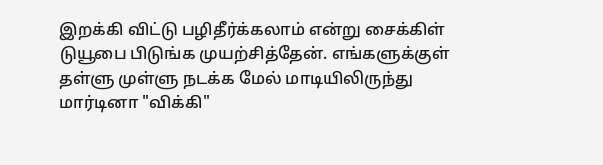இறக்கி விட்டு பழிதீர்க்கலாம் என்று சைக்கிள் டுயூபை பிடுங்க முயற்சித்தேன். எங்களுக்குள் தள்ளு முள்ளு நடக்க மேல் மாடியிலிருந்து மார்டினா "விக்கி"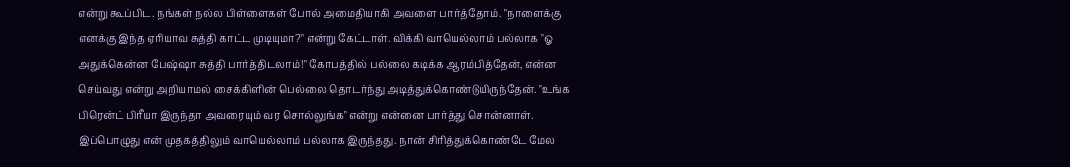என்று கூப்பிட. நங்கள் நல்ல பிள்ளைகள் போல் அமைதியாகி அவளை பார்த்தோம். "நாளைக்கு எனக்கு இந்த ஏரியாவ சுத்தி காட்ட முடியுமா?" என்று கேட்டாள். விக்கி வாயெல்லாம் பல்லாக "ஓ அதுக்கென்ன பேஷ்ஷா சுத்தி பார்த்திடலாம்!" கோபத்தில் பல்லை கடிக்க ஆரம்பித்தேன், என்ன செய்வது என்று அறியாமல் சைக்கிளின் பெல்லை தொடர்ந்து அடித்துக்கொண்டுயிருந்தேன். "உங்க பிரென்ட் பிரீயா இருந்தா அவரையும் வர சொல்லுங்க" என்று என்னை பார்த்து சொன்னாள். இப்பொழுது என் முதகத்திலும் வாயெல்லாம் பல்லாக இருந்தது. நான் சிரித்துக்கொண்டே மேல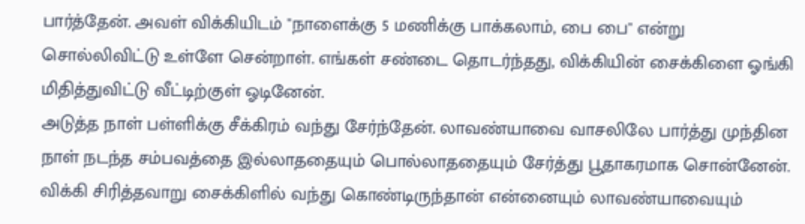பார்த்தேன். அவள் விக்கியிடம் "நாளைக்கு 5 மணிக்கு பாக்கலாம், பை பை" என்று சொல்லிவிட்டு உள்ளே சென்றாள். எங்கள் சண்டை தொடர்ந்தது, விக்கியின் சைக்கிளை ஓங்கி மிதித்துவிட்டு வீட்டிற்குள் ஓடினேன்.
அடுத்த நாள் பள்ளிக்கு சீக்கிரம் வந்து சேர்ந்தேன். லாவண்யாவை வாசலிலே பார்த்து முந்தின நாள் நடந்த சம்பவத்தை இல்லாததையும் பொல்லாததையும் சேர்த்து பூதாகரமாக சொன்னேன். விக்கி சிரித்தவாறு சைக்கிளில் வந்து கொண்டிருந்தான் என்னையும் லாவண்யாவையும்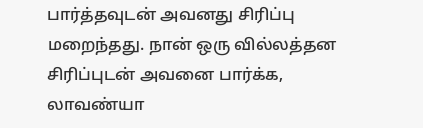பார்த்தவுடன் அவனது சிரிப்பு மறைந்தது. நான் ஒரு வில்லத்தன சிரிப்புடன் அவனை பார்க்க, லாவண்யா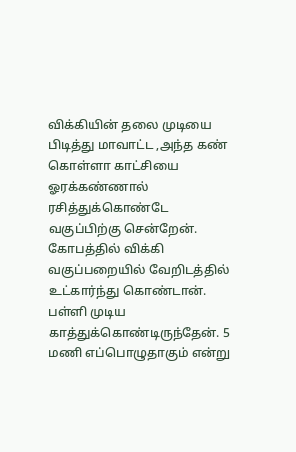விக்கியின் தலை முடியை பிடித்து மாவாட்ட ,அந்த கண் கொள்ளா காட்சியை ஓரக்கண்ணால் ரசித்துக்கொண்டே வகுப்பிற்கு சென்றேன்.
கோபத்தில் விக்கி வகுப்பறையில் வேறிடத்தில் உட்கார்ந்து கொண்டான். பள்ளி முடிய காத்துக்கொண்டிருந்தேன். 5 மணி எப்பொழுதாகும் என்று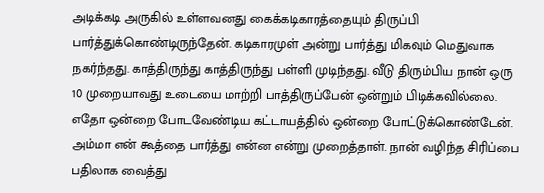அடிக்கடி அருகில் உள்ளவனது கைக்கடிகாரத்தையும் திருப்பி பார்த்துக்கொண்டிருந்தேன். கடிகாரமுள் அன்று பார்த்து மிகவும் மெதுவாக நகர்ந்தது. காத்திருந்து காத்திருந்து பள்ளி முடிந்தது. வீடு திரும்பிய நான் ஒரு 10 முறையாவது உடையை மாற்றி பாத்திருப்பேன் ஒன்றும் பிடிக்கவில்லை. எதோ ஒன்றை போடவேண்டிய கட்டாயத்தில் ஒன்றை போட்டுக்கொண்டேன். அம்மா என் கூத்தை பார்த்து என்ன என்று முறைத்தாள். நான் வழிந்த சிரிப்பை பதிலாக வைத்து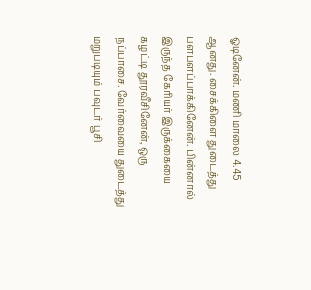ஓடினேன். மணி மாலை 4.45 ஆனது. சைக்கிளை துடைத்து பளபளப்பாக்கினேன். பின்னால் இருந்த கேரியர் இருக்கையை கழட்டி தூரவீசினேன், ஒரு நப்பாசை. வேர்வையை துடைத்து மறுபடியும் பவுடர் பூசி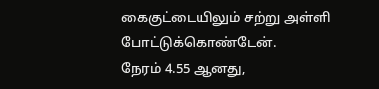கைகுட்டையிலும் சற்று அள்ளி போட்டுக்கொண்டேன்.
நேரம் 4.55 ஆனது,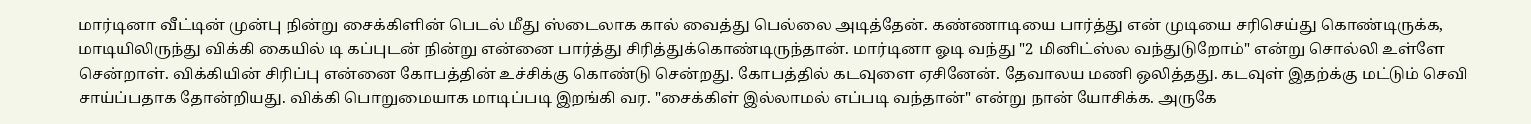மார்டினா வீட்டின் முன்பு நின்று சைக்கிளின் பெடல் மீது ஸ்டைலாக கால் வைத்து பெல்லை அடித்தேன். கண்ணாடியை பார்த்து என் முடியை சரிசெய்து கொண்டிருக்க, மாடியிலிருந்து விக்கி கையில் டி கப்புடன் நின்று என்னை பார்த்து சிரித்துக்கொண்டிருந்தான். மார்டினா ஓடி வந்து "2 மினிட்ஸ்ல வந்துடுறோம்" என்று சொல்லி உள்ளே சென்றாள். விக்கியின் சிரிப்பு என்னை கோபத்தின் உச்சிக்கு கொண்டு சென்றது. கோபத்தில் கடவுளை ஏசினேன். தேவாலய மணி ஒலித்தது. கடவுள் இதற்க்கு மட்டும் செவி சாய்ப்பதாக தோன்றியது. விக்கி பொறுமையாக மாடிப்படி இறங்கி வர. "சைக்கிள் இல்லாமல் எப்படி வந்தான்" என்று நான் யோசிக்க. அருகே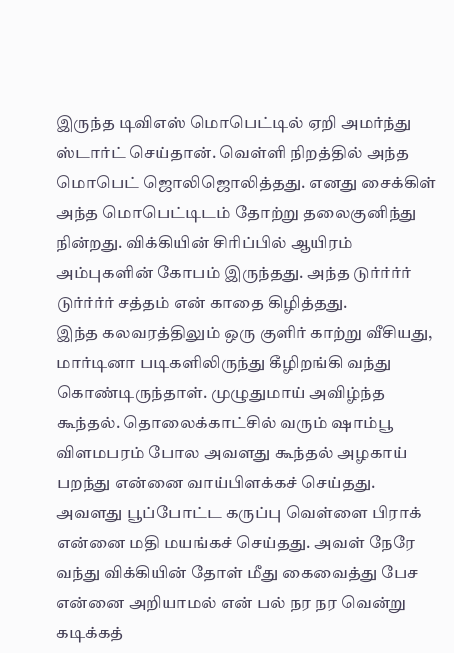இருந்த டிவிஎஸ் மொபெட்டில் ஏறி அமர்ந்து ஸ்டார்ட் செய்தான். வெள்ளி நிறத்தில் அந்த மொபெட் ஜொலிஜொலித்தது. எனது சைக்கிள் அந்த மொபெட்டிடம் தோற்று தலைகுனிந்து நின்றது. விக்கியின் சிரிப்பில் ஆயிரம் அம்புகளின் கோபம் இருந்தது. அந்த டுர்ர்ர்ர் டுர்ர்ர்ர் சத்தம் என் காதை கிழித்தது.
இந்த கலவரத்திலும் ஒரு குளிர் காற்று வீசியது, மார்டினா படிகளிலிருந்து கீழிறங்கி வந்து கொண்டிருந்தாள். முழுதுமாய் அவிழ்ந்த கூந்தல். தொலைக்காட்சில் வரும் ஷாம்பூ விளமபரம் போல அவளது கூந்தல் அழகாய் பறந்து என்னை வாய்பிளக்கச் செய்தது. அவளது பூப்போட்ட கருப்பு வெள்ளை பிராக் என்னை மதி மயங்கச் செய்தது. அவள் நேரே வந்து விக்கியின் தோள் மீது கைவைத்து பேச என்னை அறியாமல் என் பல் நர நர வென்று கடிக்கத்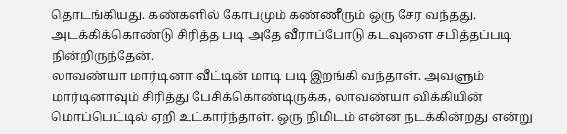தொடங்கியது. கண்களில் கோபமும் கண்ணீரும் ஒரு சேர வந்தது. அடக்கிக்கொண்டு சிரித்த படி அதே வீராப்போடு கடவுளை சபித்தப்படி நின்றிருந்தேன்.
லாவண்யா மார்டினா வீட்டின் மாடி படி இறங்கி வந்தாள். அவளும் மார்டினாவும் சிரித்து பேசிக்கொண்டிருக்க, லாவண்யா விக்கியின் மொப்பெட்டில் ஏறி உட்கார்ந்தாள். ஒரு நிமிடம் என்ன நடக்கின்றது என்று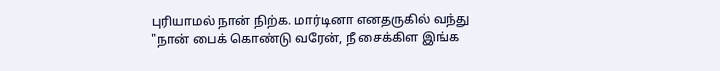புரியாமல் நான் நிற்க. மார்டினா எனதருகில் வந்து "நான் பைக் கொண்டு வரேன், நீ சைக்கிள இங்க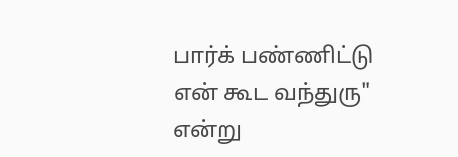பார்க் பண்ணிட்டு என் கூட வந்துரு" என்று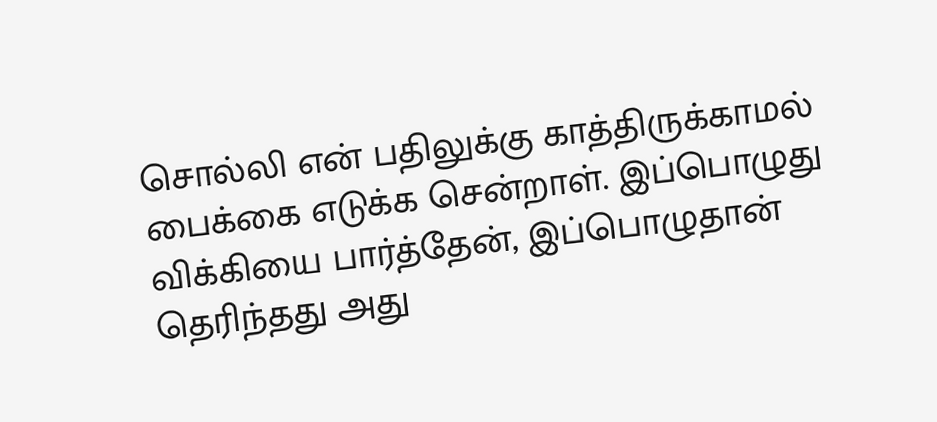சொல்லி என் பதிலுக்கு காத்திருக்காமல் பைக்கை எடுக்க சென்றாள். இப்பொழுது விக்கியை பார்த்தேன், இப்பொழுதான் தெரிந்தது அது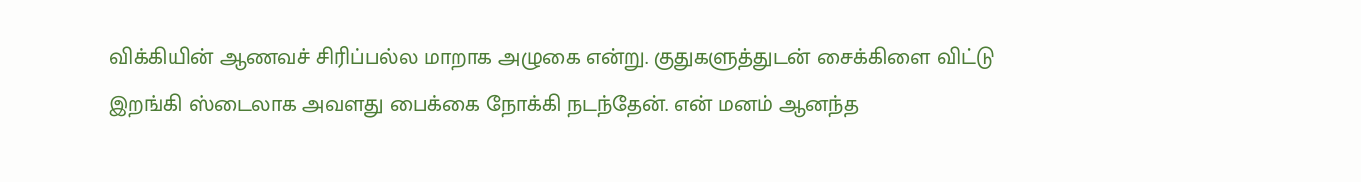விக்கியின் ஆணவச் சிரிப்பல்ல மாறாக அழுகை என்று. குதுகளுத்துடன் சைக்கிளை விட்டு இறங்கி ஸ்டைலாக அவளது பைக்கை நோக்கி நடந்தேன். என் மனம் ஆனந்த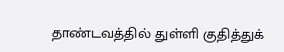தாண்டவத்தில் துள்ளி குதித்துக்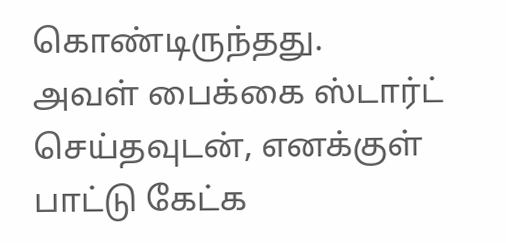கொண்டிருந்தது.
அவள் பைக்கை ஸ்டார்ட் செய்தவுடன், எனக்குள் பாட்டு கேட்க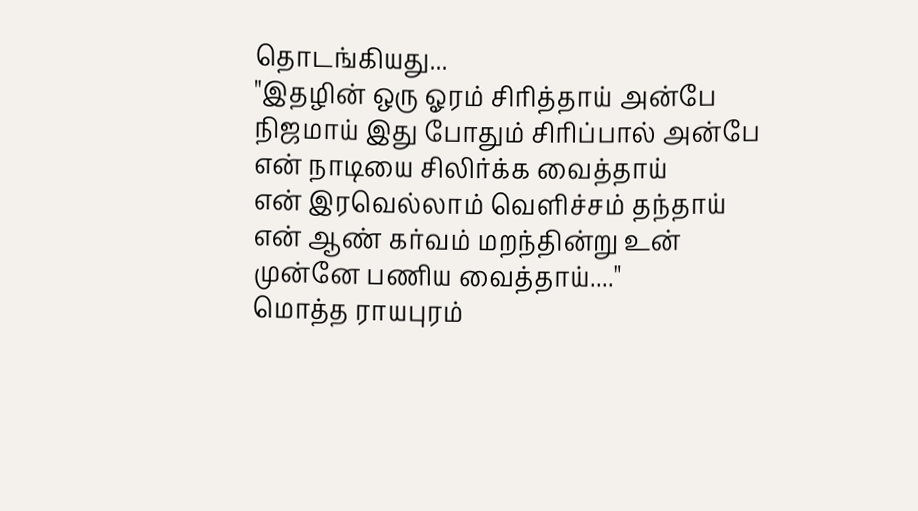தொடங்கியது...
"இதழின் ஒரு ஓரம் சிரித்தாய் அன்பே
நிஜமாய் இது போதும் சிரிப்பால் அன்பே
என் நாடியை சிலிர்க்க வைத்தாய்
என் இரவெல்லாம் வெளிச்சம் தந்தாய்
என் ஆண் கர்வம் மறந்தின்று உன் முன்னே பணிய வைத்தாய்...."
மொத்த ராயபுரம்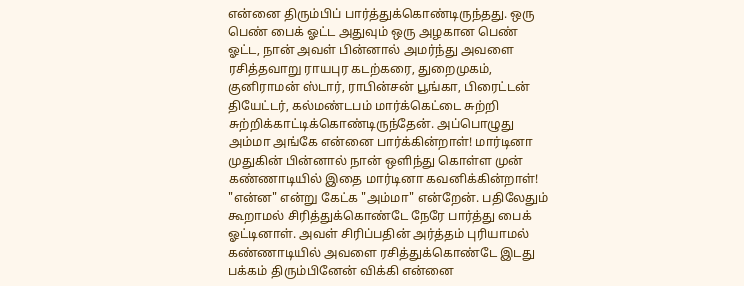என்னை திரும்பிப் பார்த்துக்கொண்டிருந்தது. ஒரு பெண் பைக் ஓட்ட அதுவும் ஒரு அழகான பெண் ஓட்ட, நான் அவள் பின்னால் அமர்ந்து அவளை ரசித்தவாறு ராயபுர கடற்கரை, துறைமுகம், குனிராமன் ஸ்டார், ராபின்சன் பூங்கா, பிரைட்டன் தியேட்டர், கல்மண்டபம் மார்க்கெட்டை சுற்றி சுற்றிக்காட்டிக்கொண்டிருந்தேன். அப்பொழுது அம்மா அங்கே என்னை பார்க்கின்றாள்! மார்டினா முதுகின் பின்னால் நான் ஒளிந்து கொள்ள முன் கண்ணாடியில் இதை மார்டினா கவனிக்கின்றாள்! "என்ன" என்று கேட்க "அம்மா" என்றேன். பதிலேதும் கூறாமல் சிரித்துக்கொண்டே நேரே பார்த்து பைக் ஓட்டினாள். அவள் சிரிப்பதின் அர்த்தம் புரியாமல் கண்ணாடியில் அவளை ரசித்துக்கொண்டே இடது பக்கம் திரும்பினேன் விக்கி என்னை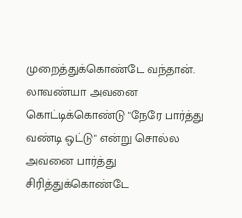முறைத்துக்கொண்டே வந்தான். லாவண்யா அவனை கொட்டிக்கொண்டு "நேரே பார்த்து வண்டி ஒட்டு" என்று சொல்ல அவனை பார்த்து சிரித்துக்கொண்டே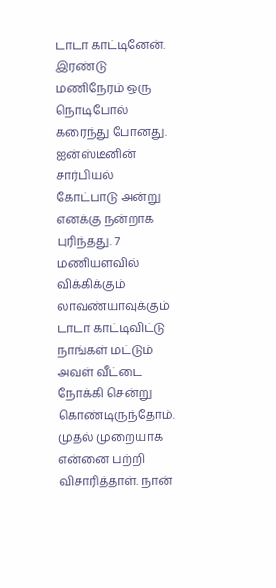டாடா காட்டினேன்.
இரண்டு மணிநேரம் ஒரு நொடிபோல் கரைந்து போனது. ஐன்ஸ்டீனின் சார்பியல் கோட்பாடு அன்று எனக்கு நன்றாக புரிந்தது. 7 மணியளவில் விக்கிக்கும் லாவண்யாவுக்கும் டாடா காட்டிவிட்டு நாங்கள் மட்டும் அவள் வீட்டை நோக்கி சென்று கொண்டிருந்தோம். முதல் முறையாக என்னை பற்றி விசாரித்தாள். நான்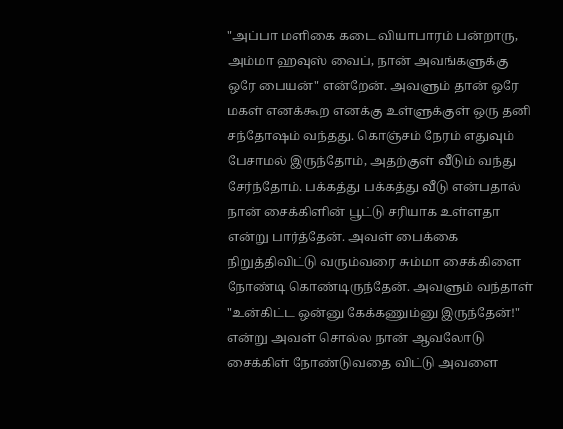"அப்பா மளிகை கடை வியாபாரம் பன்றாரு, அம்மா ஹவுஸ் வைப், நான் அவங்களுக்கு ஒரே பையன்" என்றேன். அவளும் தான் ஒரே மகள் எனக்கூற எனக்கு உள்ளுக்குள் ஒரு தனி சந்தோஷம் வந்தது. கொஞ்சம் நேரம் எதுவும் பேசாமல் இருந்தோம், அதற்குள் வீடும் வந்து சேர்ந்தோம். பக்கத்து பக்கத்து வீடு என்பதால் நான் சைக்கிளின் பூட்டு சரியாக உள்ளதா என்று பார்த்தேன். அவள் பைக்கை நிறுத்திவிட்டு வரும்வரை சும்மா சைக்கிளை நோண்டி கொண்டிருந்தேன். அவளும் வந்தாள் "உன்கிட்ட ஒன்னு கேக்கணும்னு இருந்தேன்!" என்று அவள் சொல்ல நான் ஆவலோடு சைக்கிள் நோண்டுவதை விட்டு அவளை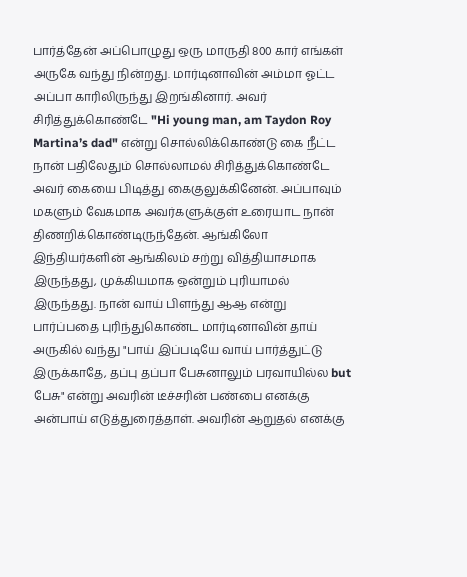பார்த்தேன் அப்பொழுது ஒரு மாருதி 800 கார் எங்கள் அருகே வந்து நின்றது. மார்டினாவின் அம்மா ஓட்ட அப்பா காரிலிருந்து இறங்கினார். அவர் சிரித்துக்கொண்டே "Hi young man, am Taydon Roy Martina’s dad" என்று சொல்லிக்கொண்டு கை நீட்ட நான் பதிலேதும் சொல்லாமல் சிரித்துக்கொண்டே அவர் கையை பிடித்து கைகுலுக்கினேன். அப்பாவும் மகளும் வேகமாக அவர்களுக்குள் உரையாட நான் திணறிக்கொண்டிருந்தேன். ஆங்கிலோ இந்தியர்களின் ஆங்கிலம் சற்று வித்தியாசமாக இருந்தது, முக்கியமாக ஒன்றும் புரியாமல் இருந்தது. நான் வாய் பிளந்து ஆஆ என்று பார்ப்பதை புரிந்துகொண்ட மார்டினாவின் தாய் அருகில் வந்து "பாய் இப்படியே வாய் பார்த்துட்டு இருக்காதே, தப்பு தப்பா பேசுனாலும் பரவாயில்ல but பேசு" என்று அவரின் டீச்சரின் பண்பை எனக்கு அன்பாய் எடுத்துரைத்தாள். அவரின் ஆறுதல் எனக்கு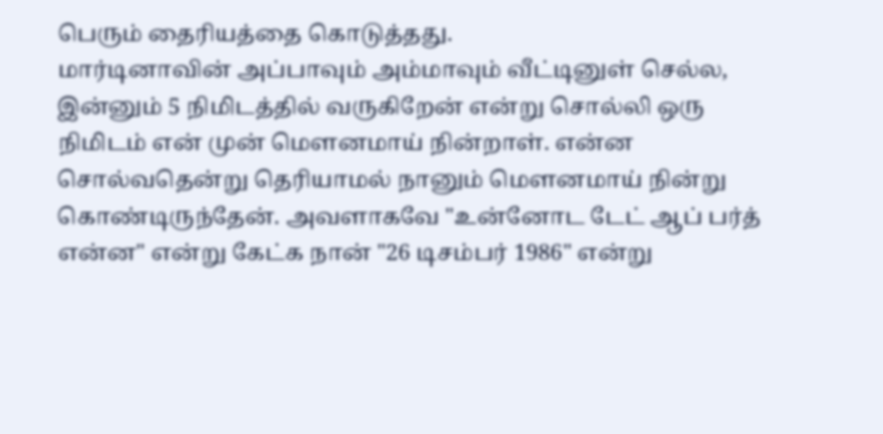பெரும் தைரியத்தை கொடுத்தது.
மார்டினாவின் அப்பாவும் அம்மாவும் வீட்டினுள் செல்ல, இன்னும் 5 நிமிடத்தில் வருகிறேன் என்று சொல்லி ஒரு நிமிடம் என் முன் மௌனமாய் நின்றாள். என்ன சொல்வதென்று தெரியாமல் நானும் மௌனமாய் நின்று கொண்டிருந்தேன். அவளாகவே "உன்னோட டேட் ஆப் பர்த் என்ன" என்று கேட்க நான் "26 டிசம்பர் 1986" என்று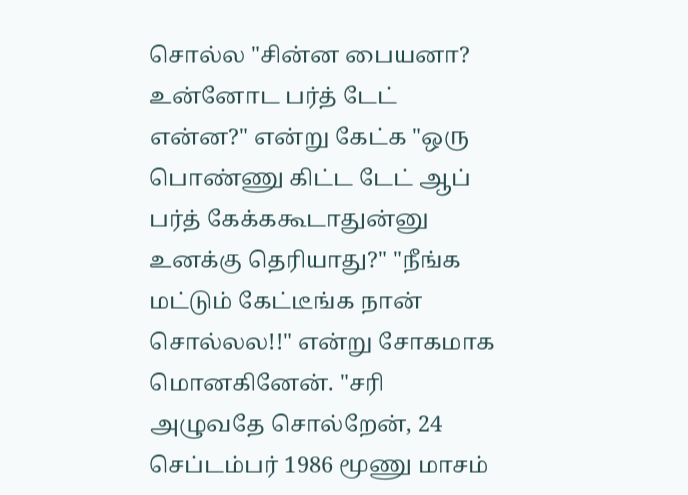சொல்ல "சின்ன பையனா? உன்னோட பர்த் டேட் என்ன?" என்று கேட்க "ஒரு பொண்ணு கிட்ட டேட் ஆப் பர்த் கேக்ககூடாதுன்னு உனக்கு தெரியாது?" "நீங்க மட்டும் கேட்டீங்க நான் சொல்லல!!" என்று சோகமாக மொனகினேன். "சரி அழுவதே சொல்றேன், 24 செப்டம்பர் 1986 மூணு மாசம்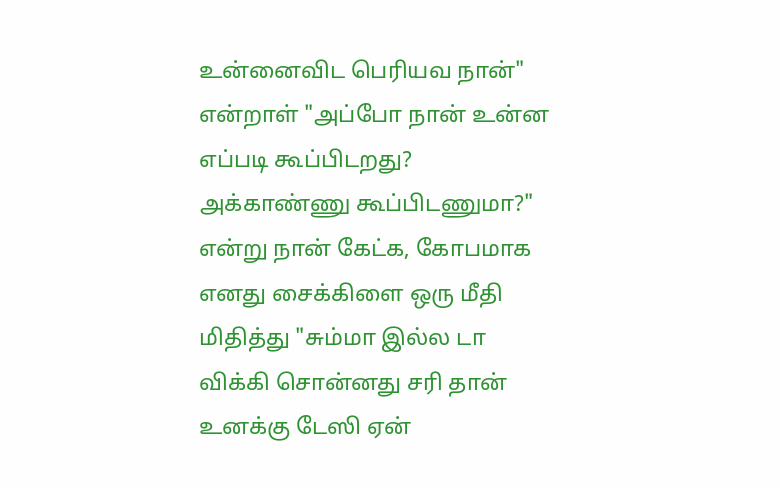உன்னைவிட பெரியவ நான்" என்றாள் "அப்போ நான் உன்ன எப்படி கூப்பிடறது? அக்காண்ணு கூப்பிடணுமா?" என்று நான் கேட்க, கோபமாக எனது சைக்கிளை ஒரு மீதி மிதித்து "சும்மா இல்ல டா விக்கி சொன்னது சரி தான் உனக்கு டேஸி ஏன்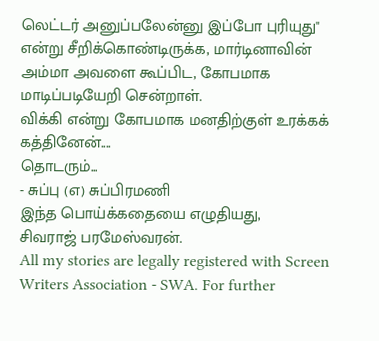லெட்டர் அனுப்பலேன்னு இப்போ புரியுது" என்று சீறிக்கொண்டிருக்க, மார்டினாவின் அம்மா அவளை கூப்பிட, கோபமாக மாடிப்படியேறி சென்றாள்.
விக்கி என்று கோபமாக மனதிற்குள் உரக்கக் கத்தினேன்....
தொடரும்...
- சுப்பு (எ) சுப்பிரமணி
இந்த பொய்க்கதையை எழுதியது,
சிவராஜ் பரமேஸ்வரன்.
All my stories are legally registered with Screen Writers Association - SWA. For further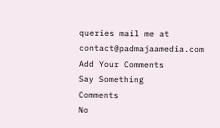queries mail me at contact@padmajaamedia.com
Add Your Comments
Say Something
Comments
No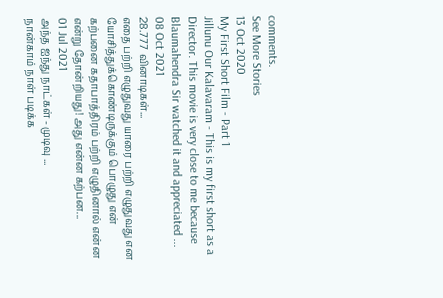comments.
See More Stories
13 Oct 2020
My First Short Film - Part 1
Jillunu Our Kalavaram - This is my first short as a Director. This movie is very close to me because Blaumahendra Sir watched it and appreciated ...
08 Oct 2021
28.777 வினாடிகள்...
எதை பற்றி எழுதுவது யாரை பற்றி எழுதுவது என யோசித்துக்கொண்டிருக்கும் பொழுது என் கற்பனை கதாபாத்திரம் பற்றி எழுதினால் என்ன என்று தோன்றியது! அது என்ன கற்பன...
01 Jul 2021
அந்த ஐந்து நாட்கள் - முடிவு ...
நான்காம் நாள் படிக்க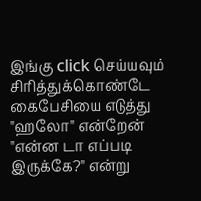இங்கு click செய்யவும் சிரித்துக்கொண்டே கைபேசியை எடுத்து "ஹலோ" என்றேன் "என்ன டா எப்படி இருக்கே?" என்று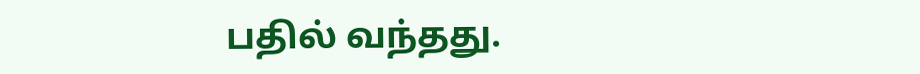பதில் வந்தது.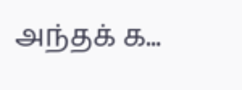அந்தக் க...